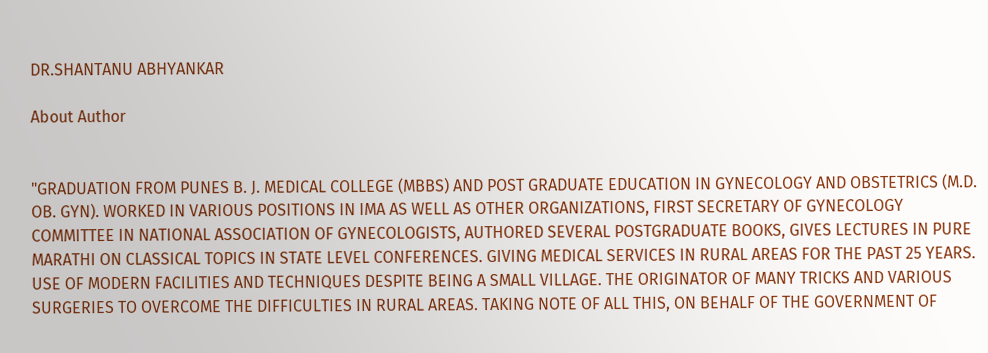DR.SHANTANU ABHYANKAR

About Author


"GRADUATION FROM PUNES B. J. MEDICAL COLLEGE (MBBS) AND POST GRADUATE EDUCATION IN GYNECOLOGY AND OBSTETRICS (M.D. OB. GYN). WORKED IN VARIOUS POSITIONS IN IMA AS WELL AS OTHER ORGANIZATIONS, FIRST SECRETARY OF GYNECOLOGY COMMITTEE IN NATIONAL ASSOCIATION OF GYNECOLOGISTS, AUTHORED SEVERAL POSTGRADUATE BOOKS, GIVES LECTURES IN PURE MARATHI ON CLASSICAL TOPICS IN STATE LEVEL CONFERENCES. GIVING MEDICAL SERVICES IN RURAL AREAS FOR THE PAST 25 YEARS. USE OF MODERN FACILITIES AND TECHNIQUES DESPITE BEING A SMALL VILLAGE. THE ORIGINATOR OF MANY TRICKS AND VARIOUS SURGERIES TO OVERCOME THE DIFFICULTIES IN RURAL AREAS. TAKING NOTE OF ALL THIS, ON BEHALF OF THE GOVERNMENT OF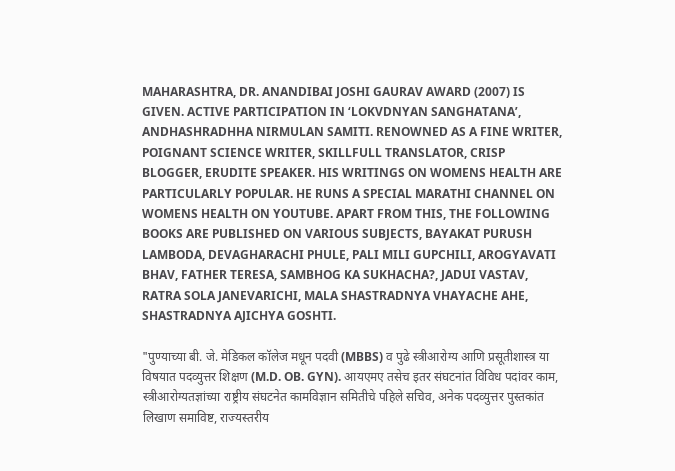MAHARASHTRA, DR. ANANDIBAI JOSHI GAURAV AWARD (2007) IS GIVEN. ACTIVE PARTICIPATION IN ‘LOKVDNYAN SANGHATANA’, ANDHASHRADHHA NIRMULAN SAMITI. RENOWNED AS A FINE WRITER, POIGNANT SCIENCE WRITER, SKILLFULL TRANSLATOR, CRISP BLOGGER, ERUDITE SPEAKER. HIS WRITINGS ON WOMENS HEALTH ARE PARTICULARLY POPULAR. HE RUNS A SPECIAL MARATHI CHANNEL ON WOMENS HEALTH ON YOUTUBE. APART FROM THIS, THE FOLLOWING BOOKS ARE PUBLISHED ON VARIOUS SUBJECTS, BAYAKAT PURUSH LAMBODA, DEVAGHARACHI PHULE, PALI MILI GUPCHILI, AROGYAVATI BHAV, FATHER TERESA, SAMBHOG KA SUKHACHA?, JADUI VASTAV, RATRA SOLA JANEVARICHI, MALA SHASTRADNYA VHAYACHE AHE, SHASTRADNYA AJICHYA GOSHTI.

"पुण्याच्या बी. जे. मेडिकल कॉलेज मधून पदवी (MBBS) व पुढे स्त्रीआरोग्य आणि प्रसूतीशास्त्र या विषयात पदव्युत्तर शिक्षण (M.D. OB. GYN). आयएमए तसेच इतर संघटनांत विविध पदांवर काम, स्त्रीआरोग्यतज्ञांच्या राष्ट्रीय संघटनेत कामविज्ञान समितीचे पहिले सचिव, अनेक पदव्युत्तर पुस्तकांत लिखाण समाविष्ट, राज्यस्तरीय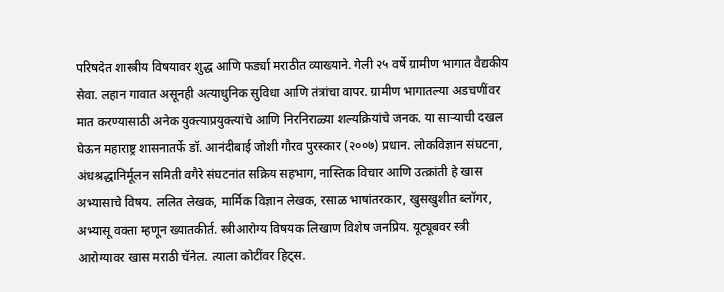परिषदेत शास्त्रीय विषयावर शुद्ध आणि फर्ड्या मराठीत व्याख्याने. गेली २५ वर्षे ग्रामीण भागात वैद्यकीय सेवा. लहान गावात असूनही अत्याधुनिक सुविधा आणि तंत्रांचा वापर. ग्रामीण भागातल्या अडचणींवर मात करण्यासाठी अनेक युक्त्याप्रयुक्त्यांचे आणि निरनिराळ्या शल्यक्रियांचे जनक. या साऱ्याची दखल घेऊन महाराष्ट्र शासनातर्फे डॉ. आनंदीबाई जोशी गौरव पुरस्कार (२००७) प्रधान. लोकविज्ञान संघटना, अंधश्रद्धानिर्मूलन समिती वगैरे संघटनांत सक्रिय सहभाग, नास्तिक विचार आणि उत्क्रांती हे खास अभ्यासाचे विषय. ललित लेखक, मार्मिक विज्ञान लेखक, रसाळ भाषांतरकार, खुसखुशीत ब्लॉगर, अभ्यासू वक्ता म्हणून ख्यातकीर्त. स्त्रीआरोग्य विषयक लिखाण विशेष जनप्रिय. यूट्यूबवर स्त्री आरोग्यावर खास मराठी चॅनेल. त्याला कोटींवर हिट्स.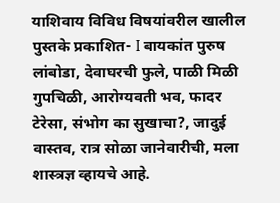याशिवाय विविध विषयांवरील खालील पुस्तके प्रकाशित- I बायकांत पुरुष लांबोडा, देवाघरची फुले, पाळी मिळी गुपचिळी, आरोग्यवती भव, फादर टेरेसा, संभोग का सुखाचा?, जादुई वास्तव, रात्र सोळा जानेवारीची, मला शास्त्रज्ञ व्हायचे आहे.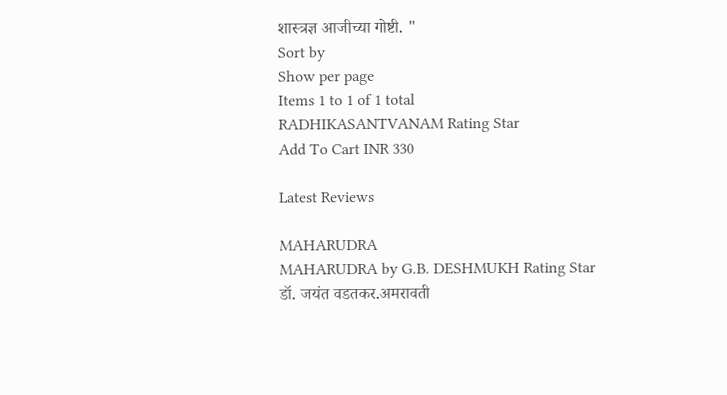शास्त्रज्ञ आजीच्या गोष्टी. "
Sort by
Show per page
Items 1 to 1 of 1 total
RADHIKASANTVANAM Rating Star
Add To Cart INR 330

Latest Reviews

MAHARUDRA
MAHARUDRA by G.B. DESHMUKH Rating Star
डॉ. जयंत वडतकर.अमरावती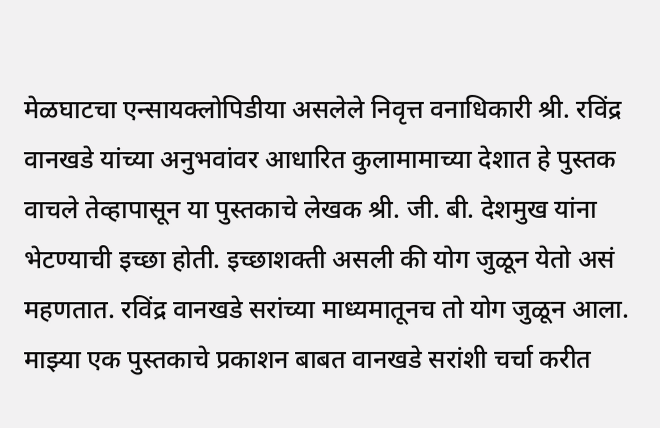मेळघाटचा एन्सायक्लोपिडीया असलेले निवृत्त वनाधिकारी श्री. रविंद्र वानखडे यांच्या अनुभवांवर आधारित कुलामामाच्या देशात हे पुस्तक वाचले तेव्हापासून या पुस्तकाचे लेखक श्री. जी. बी. देशमुख यांना भेटण्याची इच्छा होती. इच्छाशक्ती असली की योग जुळून येतो असं महणतात. रविंद्र वानखडे सरांच्या माध्यमातूनच तो योग जुळून आला. माझ्या एक पुस्तकाचे प्रकाशन बाबत वानखडे सरांशी चर्चा करीत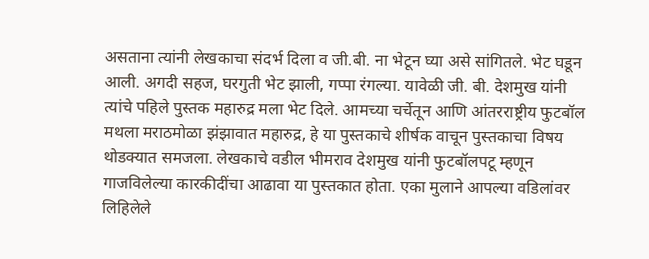असताना त्यांनी लेखकाचा संदर्भ दिला व जी.बी. ना भेटून घ्या असे सांगितले. भेट घडून आली. अगदी सहज, घरगुती भेट झाली, गप्पा रंगल्या. यावेळी जी. बी. देशमुख यांनी त्यांचे पहिले पुस्तक महारुद्र मला भेट दिले. आमच्या चर्चेतून आणि आंतरराष्ट्रीय फुटबॉल मथला मराठमोळा झंझावात महारुद्र, हे या पुस्तकाचे शीर्षक वाचून पुस्तकाचा विषय थोडक्यात समजला. लेखकाचे वडील भीमराव देशमुख यांनी फुटबॉलपटू म्हणून गाजविलेल्या कारकीदींचा आढावा या पुस्तकात होता. एका मुलाने आपल्या वडिलांवर लिहिलेले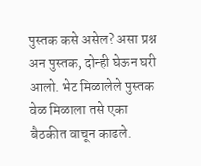पुस्तक कसे असेल? असा प्रश्न अन पुस्तक, दोन्ही घेऊन घरी आलो. भेट मिळालेले पुस्तक वेळ मिळाला तसे एका बैठकीत वाचून काढले.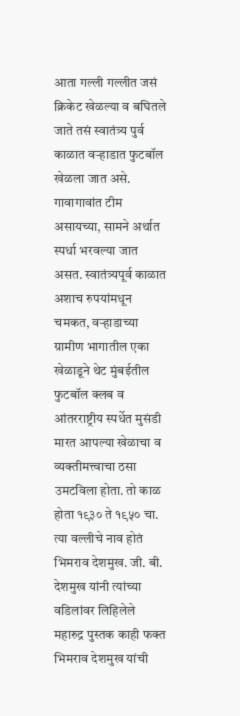आता गल्ली गल्लीत जसं क्रिकेट खेळल्या व बघितले जाते तसं स्वातंत्र्य पुर्व काळात वऱ्हाडात फुटबॉल खेळला जात असे. गावागावांत टीम असायच्या, सामने अर्थात स्पर्धा भरवल्या जात असत. स्वातंत्र्यपूर्व काळात अशाच रुपयांमधून चमकत, वऱ्हाडाच्या ग्रामीण भागातील एका खेळाडूने थेट मुंबईतील फुटबॉल क्लब व आंतरराष्ट्रीय स्पर्धेत मुसंडी मारत आपल्या खेळाचा व व्यक्तीमत्त्वाचा ठसा उमटविला होता. तो काळ होता १९३० ते १९५० चा. त्या वल्लीचे नाव होतं भिमराव देशमुख. जी. बी. देशमुख यांनी त्यांच्या वडिलांवर लिहिलेले महारुद्र पुस्तक काही फक्त भिमराव देशमुख यांची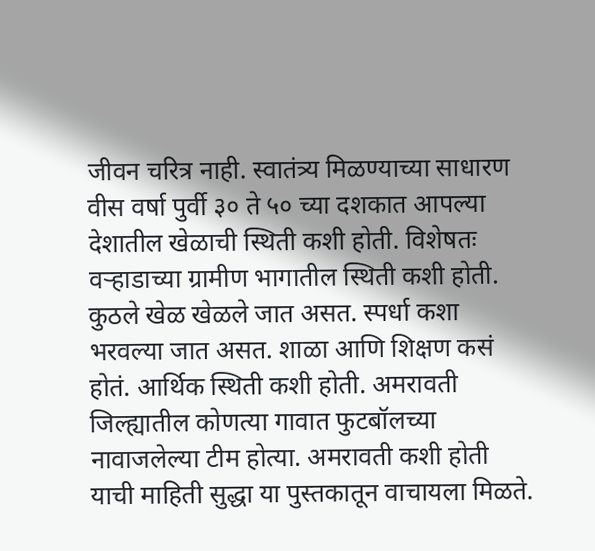जीवन चरित्र नाही. स्वातंत्र्य मिळण्याच्या साधारण वीस वर्षा पुर्वी ३० ते ५० च्या दशकात आपल्या देशातील खेळाची स्थिती कशी होती. विशेषतः वऱ्हाडाच्या ग्रामीण भागातील स्थिती कशी होती. कुठले खेळ खेळले जात असत. स्पर्धा कशा भरवल्या जात असत. शाळा आणि शिक्षण कसं होतं. आर्थिक स्थिती कशी होती. अमरावती जिल्ह्यातील कोणत्या गावात फुटबॉलच्या नावाजलेल्या टीम होत्या. अमरावती कशी होती याची माहिती सुद्धा या पुस्तकातून वाचायला मिळते.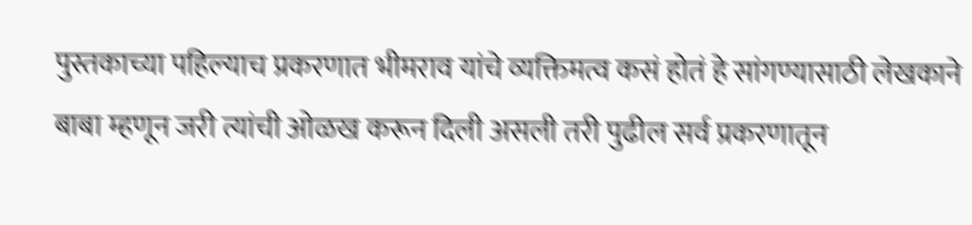पुस्तकाच्या पहिल्याच प्रकरणात भीमराव यांचे व्यक्तिमत्व कसं होतं हे सांगण्यासाठी लेखकाने बाबा म्हणून जरी त्यांची ओळख करून दिली असली तरी पुढील सर्व प्रकरणातून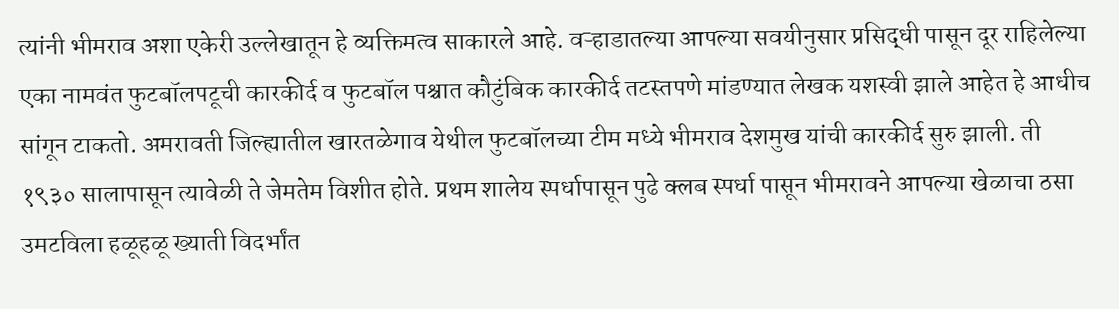त्यांनी भीमराव अशा एकेरी उल्लेखातून हे व्यक्तिमत्व साकारले आहे. वऱ्हाडातल्या आपल्या सवयीनुसार प्रसिद्धी पासून दूर राहिलेल्या एका नामवंत फुटबॉलपटूची कारकीर्द व फुटबॉल पश्चात कौटुंबिक कारकीर्द तटस्तपणे मांडण्यात लेखक यशस्वी झाले आहेत हे आधीच सांगून टाकतो. अमरावती जिल्ह्यातील खारतळेगाव येथील फुटबॉलच्या टीम मध्ये भीमराव देशमुख यांची कारकीर्द सुरु झाली. ती १९३० सालापासून त्यावेळी ते जेमतेम विशीत होते. प्रथम शालेय स्पर्धापासून पुढे क्लब स्पर्धा पासून भीमरावने आपल्या खेळाचा ठसा उमटविला हळूहळू ख्याती विदर्भांत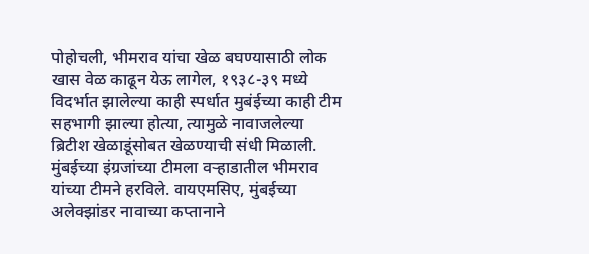पोहोचली, भीमराव यांचा खेळ बघण्यासाठी लोक खास वेळ काढून येऊ लागेल, १९३८-३९ मध्ये विदर्भात झालेल्या काही स्पर्धात मुबंईच्या काही टीम सहभागी झाल्या होत्या, त्यामुळे नावाजलेल्या ब्रिटीश खेळाडूंसोबत खेळण्याची संधी मिळाली. मुंबईच्या इंग्रजांच्या टीमला वऱ्हाडातील भीमराव यांच्या टीमने हरविले. वायएमसिए, मुंबईच्या अलेक्झांडर नावाच्या कप्तानाने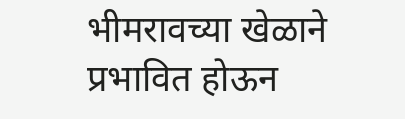भीमरावच्या खेळाने प्रभावित होऊन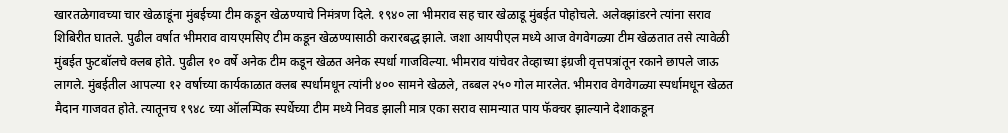खारतळेगावच्या चार खेळाडूंना मुंबईच्या टीम कडून खेळण्याचे निमंत्रण दिले. १९४० ला भीमराव सह चार खेळाडू मुंबईत पोहोचले. अलेक्झांडरने त्यांना सराव शिबिरीत घातले. पुढील वर्षात भीमराव वायएमसिए टीम कडून खेळण्यासाठी करारबद्ध झाले. जशा आयपीएल मध्ये आज वेगवेगळ्या टीम खेळतात तसे त्यावेळी मुंबईत फुटबॉलचे क्लब होते. पुढील १० वर्षे अनेक टीम कडून खेळत अनेक स्पर्धा गाजविल्या. भीमराव यांचेवर तेव्हाच्या इंग्रजी वृत्तपत्रांतून रकाने छापले जाऊ लागले. मुंबईतील आपल्या १२ वर्षाच्या कार्यकाळात क्लब स्पर्धामधून त्यांनी ४०० सामने खेळले, तब्बल २५० गोल मारलेत. भीमराव वेगवेगळ्या स्पर्धामधून खेळत मैदान गाजवत होते. त्यातूनच १९४८ च्या ऑलम्पिक स्पर्धेच्या टीम मध्ये निवड झाली मात्र एका सराव सामन्यात पाय फॅक्चर झाल्याने देशाकडून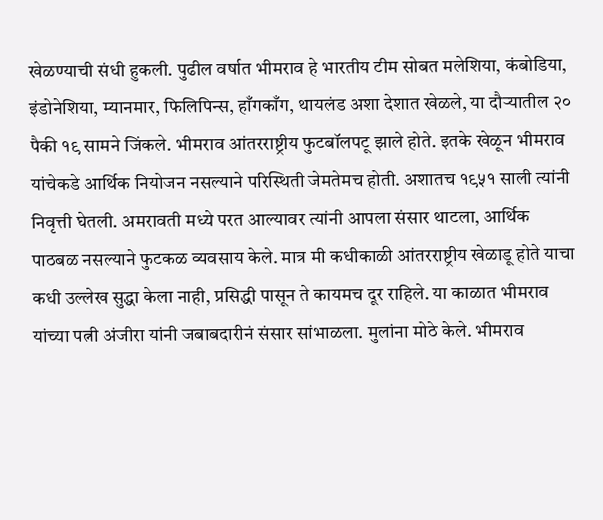खेळण्याची संधी हुकली. पुढील वर्षात भीमराव हे भारतीय टीम सोबत मलेशिया, कंबोडिया, इंडोनेशिया, म्यानमार, फिलिपिन्स, हाँगकाँग, थायलंड अशा देशात खेळले, या दौऱ्यातील २० पैकी १९ सामने जिंकले. भीमराव आंतरराष्ट्रीय फुटबॉलपटू झाले होते. इतके खेळून भीमराव यांचेकडे आर्थिक नियोजन नसल्याने परिस्थिती जेमतेमच होती. अशातच १९५१ साली त्यांनी निवृत्ती घेतली. अमरावती मध्ये परत आल्यावर त्यांनी आपला संसार थाटला, आर्थिक पाठबळ नसल्याने फुटकळ व्यवसाय केले. मात्र मी कधीकाळी आंतरराष्ट्रीय खेळाडू होते याचा कधी उल्लेख सुद्धा केला नाही, प्रसिद्धी पासून ते कायमच दूर राहिले. या काळात भीमराव यांच्या पत्नी अंजीरा यांनी जबाबदारीनं संसार सांभाळला. मुलांना मोठे केले. भीमराव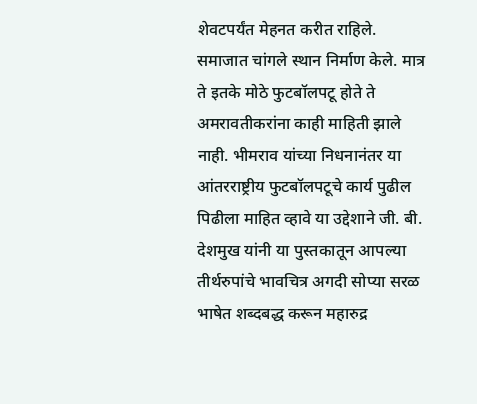शेवटपर्यंत मेहनत करीत राहिले. समाजात चांगले स्थान निर्माण केले. मात्र ते इतके मोठे फुटबॉलपटू होते ते अमरावतीकरांना काही माहिती झाले नाही. भीमराव यांच्या निधनानंतर या आंतरराष्ट्रीय फुटबॉलपटूचे कार्य पुढील पिढीला माहित व्हावे या उद्देशाने जी. बी. देशमुख यांनी या पुस्तकातून आपल्या तीर्थरुपांचे भावचित्र अगदी सोप्या सरळ भाषेत शब्दबद्ध करून महारुद्र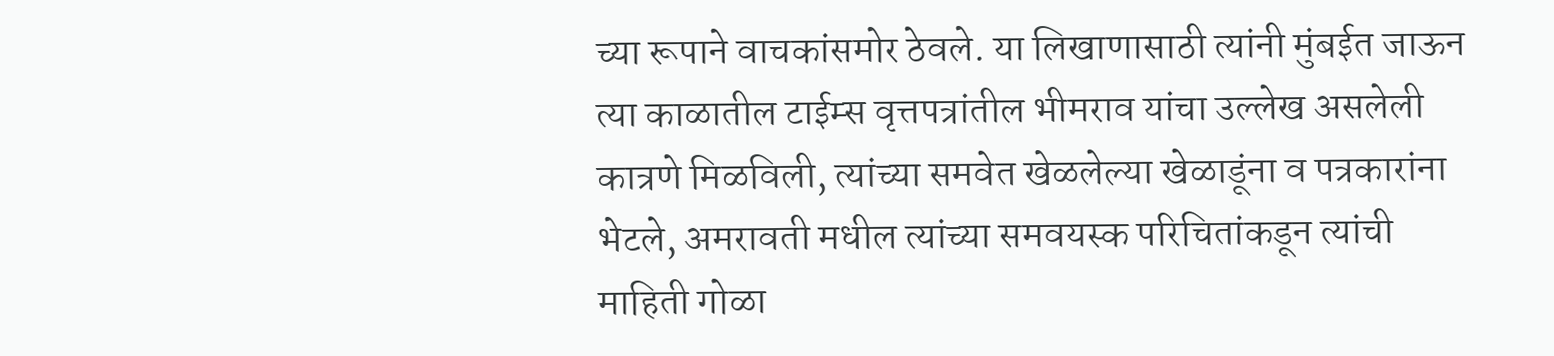च्या रूपाने वाचकांसमोर ठेवले. या लिखाणासाठी त्यांनी मुंबईत जाऊन त्या काळातील टाईम्स वृत्तपत्रांतील भीमराव यांचा उल्लेख असलेली कात्रणे मिळविली, त्यांच्या समवेत खेळलेल्या खेळाडूंना व पत्रकारांना भेटले, अमरावती मधील त्यांच्या समवयस्क परिचितांकडून त्यांची माहिती गोळा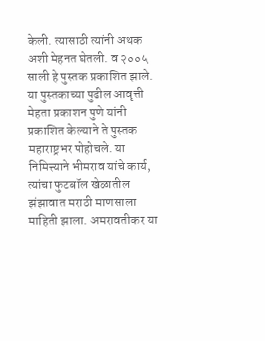केली. त्यासाठी त्यांनी अथक अशी मेहनत घेतली. व २००५ साली हे पुस्तक प्रकाशित झाले. या पुस्तकाच्या पुढील आवृत्ती मेहता प्रकाशन पुणे यांनी प्रकाशित केल्याने ते पुस्तक महाराष्ट्रभर पोहोचले. या निमित्त्याने भीमराव यांचे कार्य, त्यांचा फुटबॉल खेळातील झंझावात मराठी माणसाला माहिती झाला. अमरावतीकर या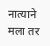नात्याने मला तर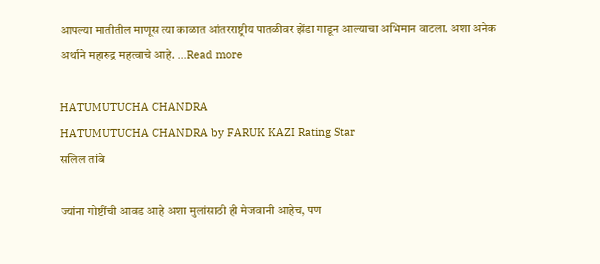आपल्या मातीतील माणूस त्या काळात आंतरराष्ट्रीय पातळीवर झेंडा गाडून आल्याचा अभिमान वाटला. अशा अनेक अर्थाने महारुद्र महत्वाचे आहे. ...Read more

HATUMUTUCHA CHANDRA
HATUMUTUCHA CHANDRA by FARUK KAZI Rating Star
सलिल तांबे

ज्यांना गोष्टींची आवड आहे अशा मुलांसाठी ही मेजवानी आहेच, पण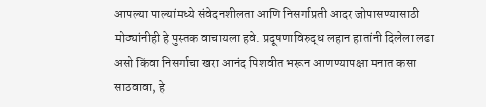आपल्या पाल्यांमध्ये संवेदनशीलता आणि निसर्गाप्रती आदर जोपासण्यासाठी मोठ्यांनीही हे पुस्तक वाचायला हवे. प्रदूषणाविरुद्ध लहान हातांनी दिलेला लढा असो किंवा निसर्गाचा खरा आनंद पिशवीत भरून आणण्यापक्षा मनात कसा साठवावा, हे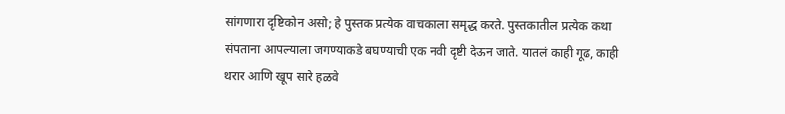सांगणारा दृष्टिकोन असो; हे पुस्तक प्रत्येक वाचकाला समृद्ध करते. पुस्तकातील प्रत्येक कथा संपताना आपल्याला जगण्याकडे बघण्याची एक नवी दृष्टी देऊन जाते. यातलं काही गूढ, काही थरार आणि खूप सारे हळवे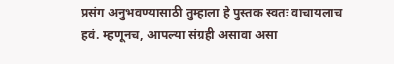प्रसंग अनुभवण्यासाठी तुम्हाला हे पुस्तक स्वतः वाचायलाच हवं. म्हणूनच, आपल्या संग्रही असावा असा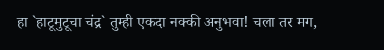हा `हाटूमुटूचा चंद्र` तुम्ही एकदा नक्की अनुभवा! चला तर मग,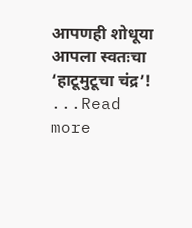आपणही शोधूया आपला स्वतःचा ‘हाटूमुटूचा चंद्र’! ...Read more